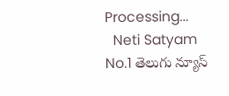Processing...
  Neti Satyam
No.1 తెలుగు న్యూస్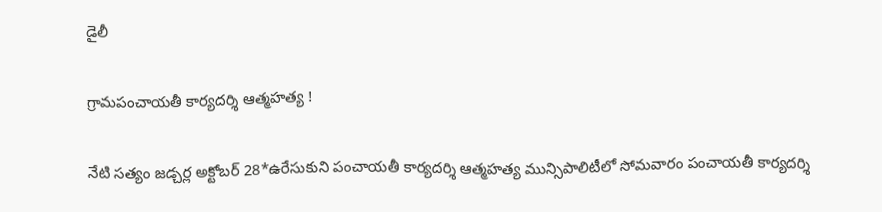డైలీ

గ్రామపంచాయతీ కార్యదర్శి ఆత్మహత్య !

నేటి సత్యం జడ్చర్ల అక్టోబర్ 28*ఉరేసుకుని పంచాయతీ కార్యదర్శి ఆత్మహత్య మున్సిపాలిటీలో సోమవారం పంచాయతీ కార్యదర్శి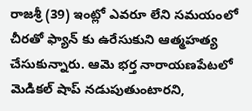రాజశ్రీ (39) ఇంట్లో ఎవరూ లేని సమయంలో చీరతో ఫ్యాన్ కు ఉరేసుకుని ఆత్మహత్య చేసుకున్నారు. ఆమె భర్త నారాయణపేటలో మెడికల్ షాప్ నడుపుతుంటారని,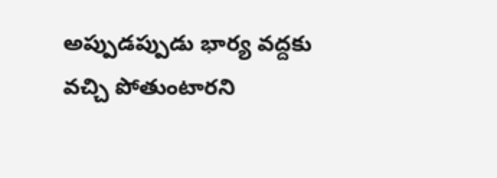అప్పుడప్పుడు భార్య వద్దకు వచ్చి పోతుంటారని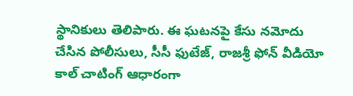స్థానికులు తెలిపారు. ఈ ఘటనపై కేసు నమోదు చేసిన పోలీసులు, సీసీ ఫుటేజ్, రాజశ్రీ ఫోన్ వీడియో కాల్ చాటింగ్ ఆధారంగా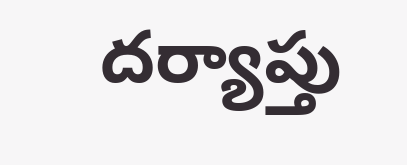దర్యాప్తు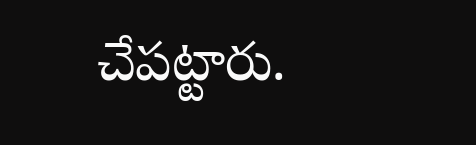చేపట్టారు.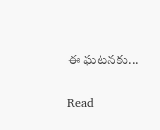ఈ ఘటనకు...

Read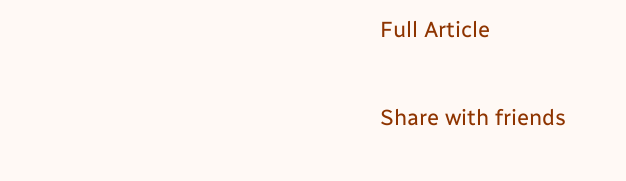Full Article

Share with friends